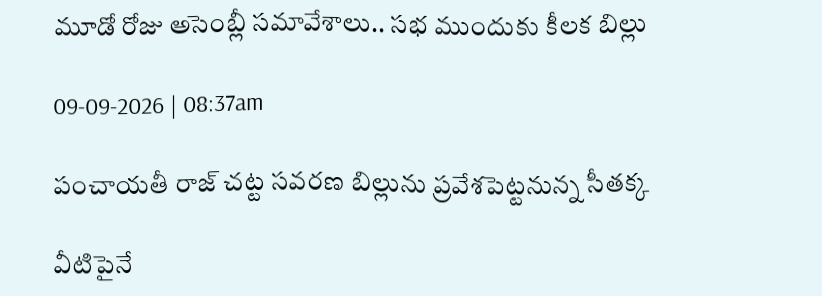మూడో రోజు అసెంబ్లీ సమావేశాలు.. సభ ముందుకు కీలక బిల్లు

09-09-2026 | 08:37am

పంచాయతీ రాజ్ చట్ట సవరణ బిల్లును ప్రవేశపెట్టనున్న సీతక్క

వీటిపైనే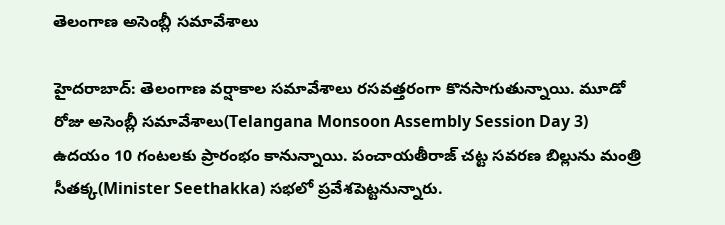తెలంగాణ అసెంబ్లీ సమావేశాలు

హైదరాబాద్: తెలంగాణ వర్షాకాల సమావేశాలు రసవత్తరంగా కొనసాగుతున్నాయి. మూడో రోజు అసెంబ్లీ సమావేశాలు(Telangana Monsoon Assembly Session Day 3) ఉదయం 10 గంటలకు ప్రారంభం కానున్నాయి. పంచాయతీరాజ్ చట్ట సవరణ బిల్లును మంత్రి సీతక్క(Minister Seethakka) సభలో ప్రవేశపెట్టనున్నారు.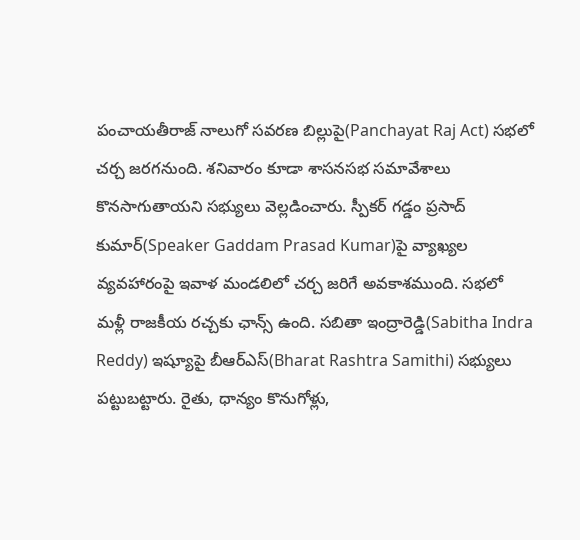పంచాయతీరాజ్ నాలుగో సవరణ బిల్లుపై(Panchayat Raj Act) సభలో చర్చ జరగనుంది. శనివారం కూడా శాసనసభ సమావేశాలు కొనసాగుతాయని సభ్యులు వెల్లడించారు. స్పీకర్ గడ్డం ప్రసాద్ కుమార్(Speaker Gaddam Prasad Kumar)పై వ్యాఖ్యల వ్యవహారంపై ఇవాళ మండలిలో చర్చ జరిగే అవకాశముంది. సభలో మళ్లీ రాజకీయ రచ్చకు ఛాన్స్ ఉంది. సబితా ఇంద్రారెడ్డి(Sabitha Indra Reddy) ఇష్యూపై బీఆర్ఎస్(Bharat Rashtra Samithi) సభ్యులు పట్టుబట్టారు. రైతు, ధాన్యం కొనుగోళ్లు,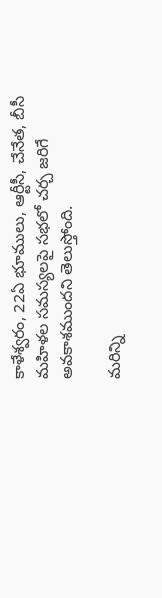కాళేశ్వరం, 22ఏ భూములు, ఆర్టీసీ, చేనేత, బీసీ మహిళల సమస్యలపై సభలో చర్చ జరిగే అవకాశముందని తెలుస్తోంది.

మరిన్ని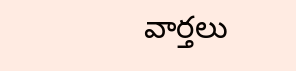వార్తలు